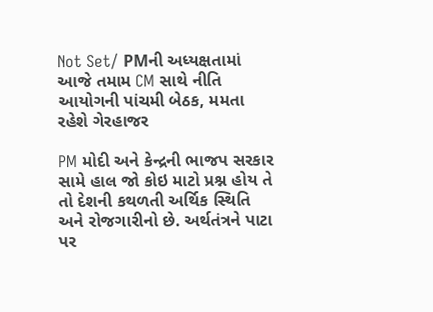Not Set/ PMની અધ્યક્ષતામાં આજે તમામ CM સાથે નીતિ આયોગની પાંચમી બેઠક, મમતા રહેશે ગેરહાજર

PM મોદી અને કેન્દ્રની ભાજપ સરકાર સામે હાલ જો કોઇ માટો પ્રશ્ન હોય તે તો દેશની કથળતી અર્થિક સ્થિતિ અને રોજગારીનો છે. અર્થતંત્રને પાટા પર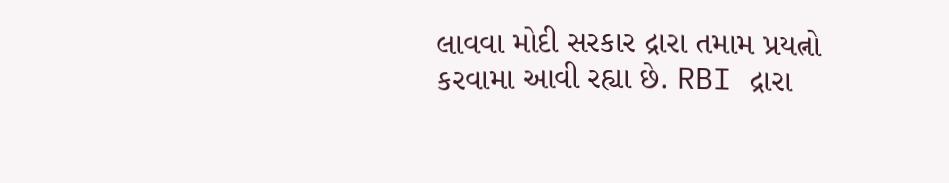લાવવા મોદી સરકાર દ્રારા તમામ પ્રયત્નો કરવામા આવી રહ્યા છે. RBI દ્રારા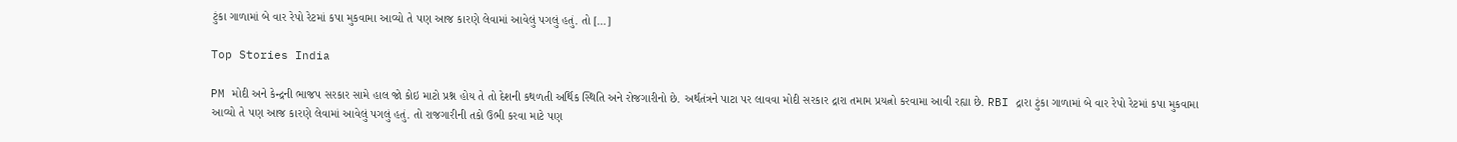ટુંકા ગાળામાં બે વાર રેપો રેટમાં કપા મુકવામા આવ્યો તે પણ આજ કારણે લેવામાં આવેલું પગલું હતું. તો […]

Top Stories India

PM મોદી અને કેન્દ્રની ભાજપ સરકાર સામે હાલ જો કોઇ માટો પ્રશ્ન હોય તે તો દેશની કથળતી અર્થિક સ્થિતિ અને રોજગારીનો છે. અર્થતંત્રને પાટા પર લાવવા મોદી સરકાર દ્રારા તમામ પ્રયત્નો કરવામા આવી રહ્યા છે. RBI દ્રારા ટુંકા ગાળામાં બે વાર રેપો રેટમાં કપા મુકવામા આવ્યો તે પણ આજ કારણે લેવામાં આવેલું પગલું હતું. તો રાજગારીની તકો ઉભી કરવા માટે પણ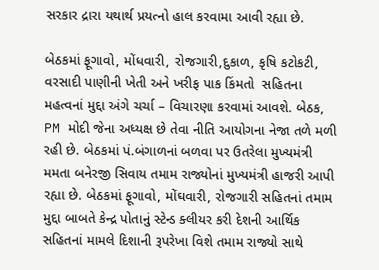સરકાર દ્રારા યથાર્થ પ્રયત્નો હાલ કરવામા આવી રહ્યા છે.

બેઠકમાં ફૂગાવો, મોંધવારી, રોજગારી,દુકાળ, કૃષિ કટોકટી, વરસાદી પાણીની ખેતી અને ખરીફ પાક કિંમતો  સહિતના મહત્વનાં મુદ્દા અંગે ચર્ચા – વિચારણા કરવામાં આવશે. બેઠક, PM મોદી જેના અધ્યક્ષ છે તેવા નીતિ આયોગના નેજા તળે મળી રહી છે. બેઠકમાં પં.બંગાળનાં બળવા પર ઉતરેલા મુખ્યમંત્રી મમતા બનેરજી સિવાય તમામ રાજ્યોનાં મુખ્યમંત્રી હાજરી આપી રહ્યા છે. બેઠકમાં ફૂગાવો, મોંઘવારી, રોજગારી સહિતનાં તમામ મુદ્દા બાબતે કેન્દ્ર પોતાનું સ્ટેન્ડ ક્લીયર કરી દેશની આર્થિક સહિતનાં મામલે દિશાની રૂપરેખા વિશે તમામ રાજ્યો સાથે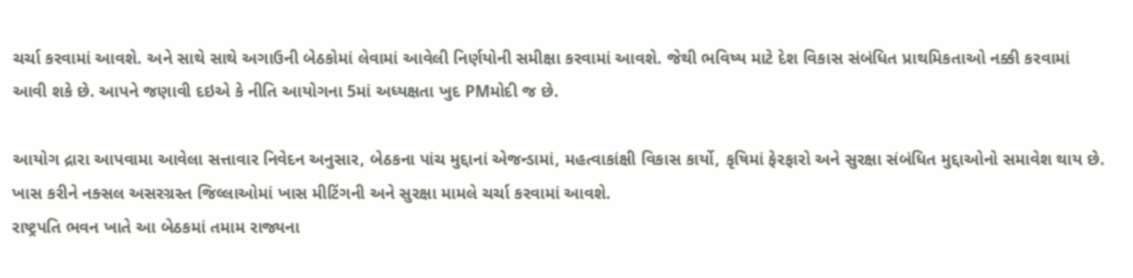ચર્ચા કરવામાં આવશે. અને સાથે સાથે અગાઉની બેઠકોમાં લેવામાં આવેલી નિર્ણયોની સમીક્ષા કરવામાં આવશે. જેથી ભવિષ્ય માટે દેશ વિકાસ સંબંધિત પ્રાથમિકતાઓ નક્કી કરવામાં આવી શકે છે. આપને જણાવી દઇએ કે નીતિ આયોગના 5માં અધ્યક્ષતા ખુદ PMમોદી જ છે.

આયોગ દ્રારા આપવામા આવેલા સત્તાવાર નિવેદન અનુસાર, બેઠકના પાંચ મુદ્દાનાં એજન્ડામાં, મહત્વાકાંક્ષી વિકાસ કાર્યો, કૃષિમાં ફેરફારો અને સુરક્ષા સંબંધિત મુદ્દાઓનો સમાવેશ થાય છે. ખાસ કરીને નક્સલ અસરગ્રસ્ત જિલ્લાઓમાં ખાસ મીટિંગની અને સુરક્ષા મામલે ચર્ચા કરવામાં આવશે.
રાષ્ટ્રપતિ ભવન ખાતે આ બેઠકમાં તમામ રાજ્યના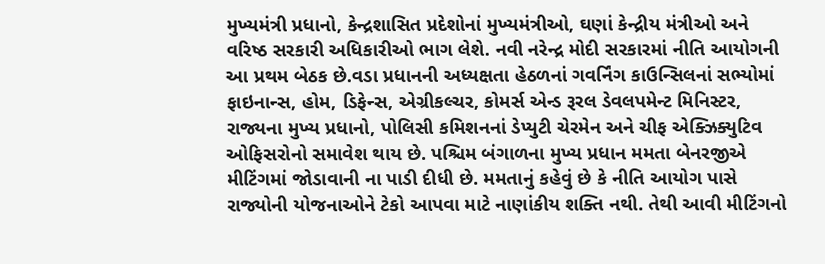મુખ્યમંત્રી પ્રધાનો, કેન્દ્રશાસિત પ્રદેશોનાં મુખ્યમંત્રીઓ, ઘણાં કેન્દ્રીય મંત્રીઓ અને વરિષ્ઠ સરકારી અધિકારીઓ ભાગ લેશે. નવી નરેન્દ્ર મોદી સરકારમાં નીતિ આયોગની આ પ્રથમ બેઠક છે.વડા પ્રધાનની અધ્યક્ષતા હેઠળનાં ગવર્નિંગ કાઉન્સિલનાં સભ્યોમાં ફાઇનાન્સ, હોમ, ડિફેન્સ, એગ્રીકલ્ચર, કોમર્સ એન્ડ રૂરલ ડેવલપમેન્ટ મિનિસ્ટર, રાજ્યના મુખ્ય પ્રધાનો, પોલિસી કમિશનનાં ડેપ્યુટી ચેરમેન અને ચીફ એક્ઝિક્યુટિવ ઓફિસરોનો સમાવેશ થાય છે. પશ્ચિમ બંગાળના મુખ્ય પ્રધાન મમતા બેનરજીએ મીટિંગમાં જોડાવાની ના પાડી દીધી છે. મમતાનું કહેવું છે કે નીતિ આયોગ પાસે રાજ્યોની યોજનાઓને ટેકો આપવા માટે નાણાંકીય શક્તિ નથી. તેથી આવી મીટિંગનો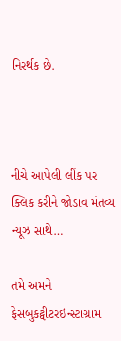નિરર્થક છે.



નીચે આપેલી લીંક પર ક્લિક કરીને જોડાવ મંતવ્ય ન્યૂઝ સાથે…

તમે અમને ફેસબુકટ્વીટરઇન્સ્ટાગ્રામ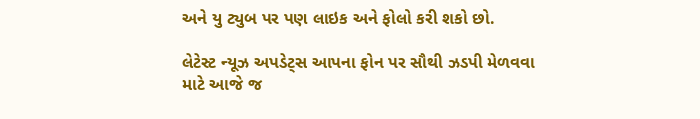અને યુ ટ્યુબ પર પણ લાઇક અને ફોલો કરી શકો છો.

લેટેસ્ટ ન્યૂઝ અપડેટ્સ આપના ફોન પર સૌથી ઝડપી મેળવવા માટે આજે જ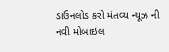ડાઉનલોડ કરો મંતવ્ય ન્યૂઝ ની નવી મોબાઇલ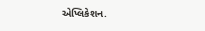એપ્લિકેશન.